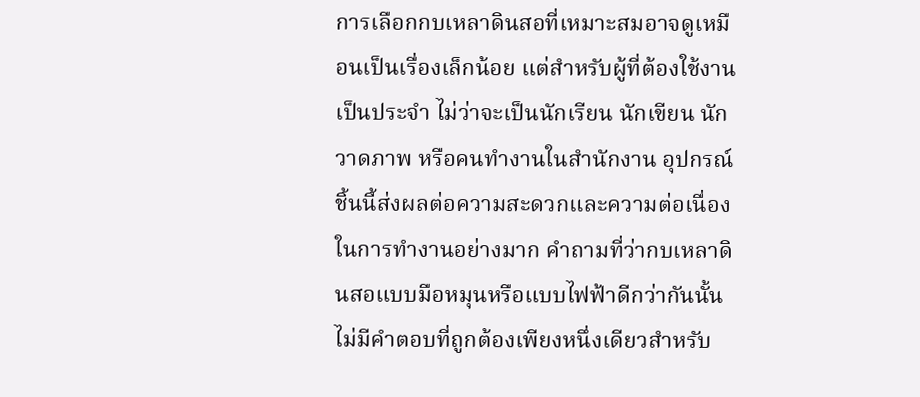การเลือกกบเหลาดินสอที่เหมาะสมอาจดูเหมือนเป็นเรื่องเล็กน้อย แต่สำหรับผู้ที่ต้องใช้งานเป็นประจำ ไม่ว่าจะเป็นนักเรียน นักเขียน นักวาดภาพ หรือคนทำงานในสำนักงาน อุปกรณ์ชิ้นนี้ส่งผลต่อความสะดวกและความต่อเนื่องในการทำงานอย่างมาก คำถามที่ว่ากบเหลาดินสอแบบมือหมุนหรือแบบไฟฟ้าดีกว่ากันนั้น ไม่มีคำตอบที่ถูกต้องเพียงหนึ่งเดียวสำหรับ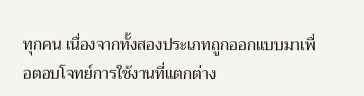ทุกคน เนื่องจากทั้งสองประเภทถูกออกแบบมาเพื่อตอบโจทย์การใช้งานที่แตกต่าง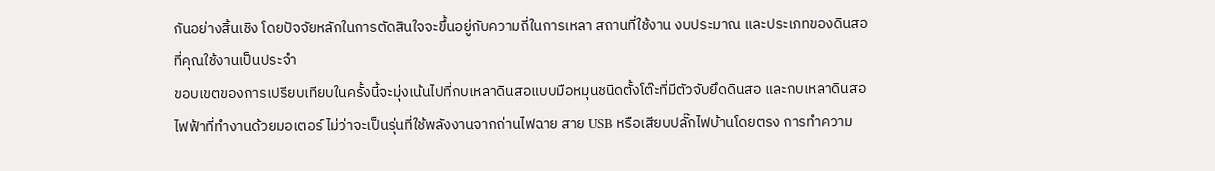กันอย่างสิ้นเชิง โดยปัจจัยหลักในการตัดสินใจจะขึ้นอยู่กับความถี่ในการเหลา สถานที่ใช้งาน งบประมาณ และประเภทของดินสอที่คุณใช้งานเป็นประจำ
ขอบเขตของการเปรียบเทียบในครั้งนี้จะมุ่งเน้นไปที่กบเหลาดินสอแบบมือหมุนชนิดตั้งโต๊ะที่มีตัวจับยึดดินสอ และกบเหลาดินสอไฟฟ้าที่ทำงานด้วยมอเตอร์ ไม่ว่าจะเป็นรุ่นที่ใช้พลังงานจากถ่านไฟฉาย สาย USB หรือเสียบปลั๊กไฟบ้านโดยตรง การทำความ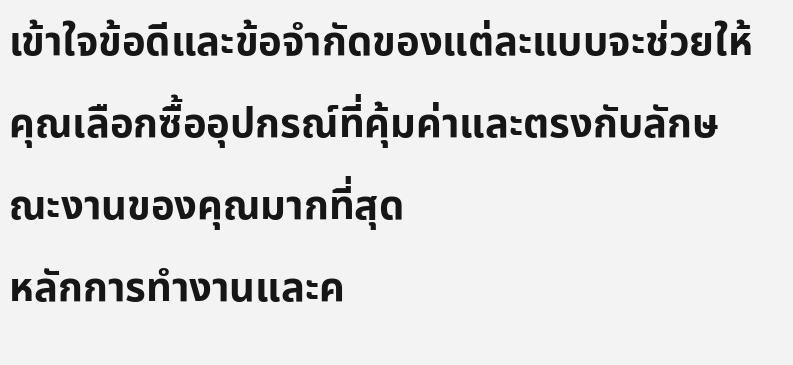เข้าใจข้อดีและข้อจำกัดของแต่ละแบบจะช่วยให้คุณเลือกซื้ออุปกรณ์ที่คุ้มค่าและตรงกับลักษณะงานของคุณมากที่สุด
หลักการทำงานและค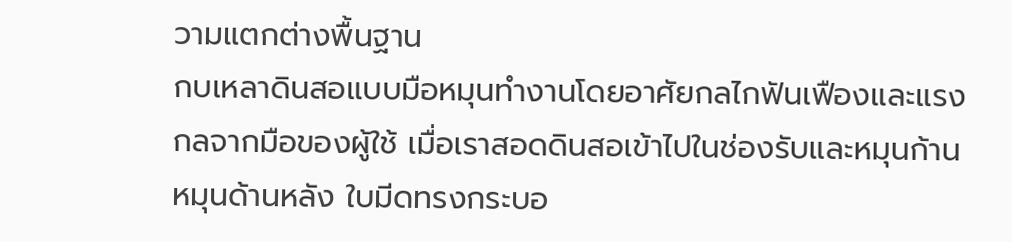วามแตกต่างพื้นฐาน
กบเหลาดินสอแบบมือหมุนทำงานโดยอาศัยกลไกฟันเฟืองและแรงกลจากมือของผู้ใช้ เมื่อเราสอดดินสอเข้าไปในช่องรับและหมุนก้านหมุนด้านหลัง ใบมีดทรงกระบอ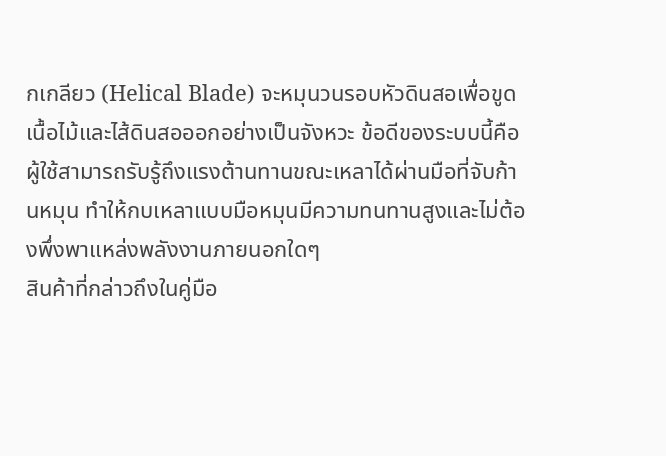กเกลียว (Helical Blade) จะหมุนวนรอบหัวดินสอเพื่อขูดเนื้อไม้และไส้ดินสอออกอย่างเป็นจังหวะ ข้อดีของระบบนี้คือผู้ใช้สามารถรับรู้ถึงแรงต้านทานขณะเหลาได้ผ่านมือที่จับก้านหมุน ทำให้กบเหลาแบบมือหมุนมีความทนทานสูงและไม่ต้องพึ่งพาแหล่งพลังงานภายนอกใดๆ
สินค้าที่กล่าวถึงในคู่มือ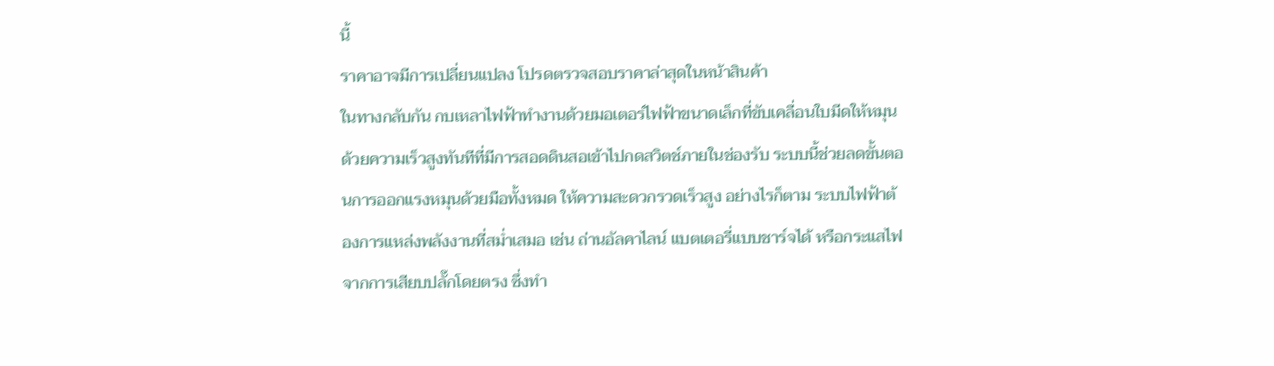นี้
ราคาอาจมีการเปลี่ยนแปลง โปรดตรวจสอบราคาล่าสุดในหน้าสินค้า
ในทางกลับกัน กบเหลาไฟฟ้าทำงานด้วยมอเตอร์ไฟฟ้าขนาดเล็กที่ขับเคลื่อนใบมีดให้หมุนด้วยความเร็วสูงทันทีที่มีการสอดดินสอเข้าไปกดสวิตช์ภายในช่องรับ ระบบนี้ช่วยลดขั้นตอนการออกแรงหมุนด้วยมือทั้งหมด ให้ความสะดวกรวดเร็วสูง อย่างไรก็ตาม ระบบไฟฟ้าต้องการแหล่งพลังงานที่สม่ำเสมอ เช่น ถ่านอัลคาไลน์ แบตเตอรี่แบบชาร์จได้ หรือกระแสไฟจากการเสียบปลั๊กโดยตรง ซึ่งทำ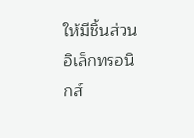ให้มีชิ้นส่วนอิเล็กทรอนิกส์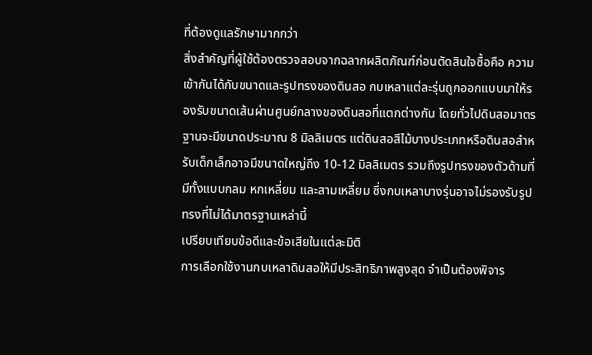ที่ต้องดูแลรักษามากกว่า
สิ่งสำคัญที่ผู้ใช้ต้องตรวจสอบจากฉลากผลิตภัณฑ์ก่อนตัดสินใจซื้อคือ ความเข้ากันได้กับขนาดและรูปทรงของดินสอ กบเหลาแต่ละรุ่นถูกออกแบบมาให้รองรับขนาดเส้นผ่านศูนย์กลางของดินสอที่แตกต่างกัน โดยทั่วไปดินสอมาตรฐานจะมีขนาดประมาณ 8 มิลลิเมตร แต่ดินสอสีไม้บางประเภทหรือดินสอสำหรับเด็กเล็กอาจมีขนาดใหญ่ถึง 10-12 มิลลิเมตร รวมถึงรูปทรงของตัวด้ามที่มีทั้งแบบกลม หกเหลี่ยม และสามเหลี่ยม ซึ่งกบเหลาบางรุ่นอาจไม่รองรับรูปทรงที่ไม่ได้มาตรฐานเหล่านี้
เปรียบเทียบข้อดีและข้อเสียในแต่ละมิติ
การเลือกใช้งานกบเหลาดินสอให้มีประสิทธิภาพสูงสุด จำเป็นต้องพิจาร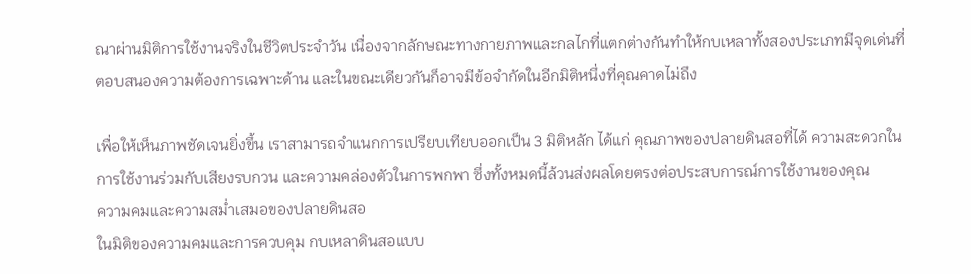ณาผ่านมิติการใช้งานจริงในชีวิตประจำวัน เนื่องจากลักษณะทางกายภาพและกลไกที่แตกต่างกันทำให้กบเหลาทั้งสองประเภทมีจุดเด่นที่ตอบสนองความต้องการเฉพาะด้าน และในขณะเดียวกันก็อาจมีข้อจำกัดในอีกมิติหนึ่งที่คุณคาดไม่ถึง

เพื่อให้เห็นภาพชัดเจนยิ่งขึ้น เราสามารถจำแนกการเปรียบเทียบออกเป็น 3 มิติหลัก ได้แก่ คุณภาพของปลายดินสอที่ได้ ความสะดวกในการใช้งานร่วมกับเสียงรบกวน และความคล่องตัวในการพกพา ซึ่งทั้งหมดนี้ล้วนส่งผลโดยตรงต่อประสบการณ์การใช้งานของคุณ
ความคมและความสม่ำเสมอของปลายดินสอ
ในมิติของความคมและการควบคุม กบเหลาดินสอแบบ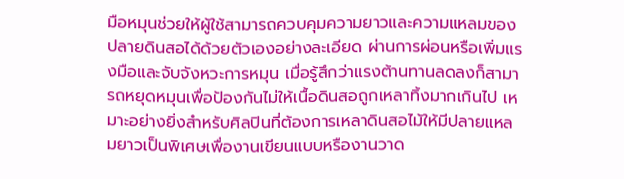มือหมุนช่วยให้ผู้ใช้สามารถควบคุมความยาวและความแหลมของปลายดินสอได้ด้วยตัวเองอย่างละเอียด ผ่านการผ่อนหรือเพิ่มแรงมือและจับจังหวะการหมุน เมื่อรู้สึกว่าแรงต้านทานลดลงก็สามารถหยุดหมุนเพื่อป้องกันไม่ให้เนื้อดินสอถูกเหลาทิ้งมากเกินไป เหมาะอย่างยิ่งสำหรับศิลปินที่ต้องการเหลาดินสอไม้ให้มีปลายแหลมยาวเป็นพิเศษเพื่องานเขียนแบบหรืองานวาด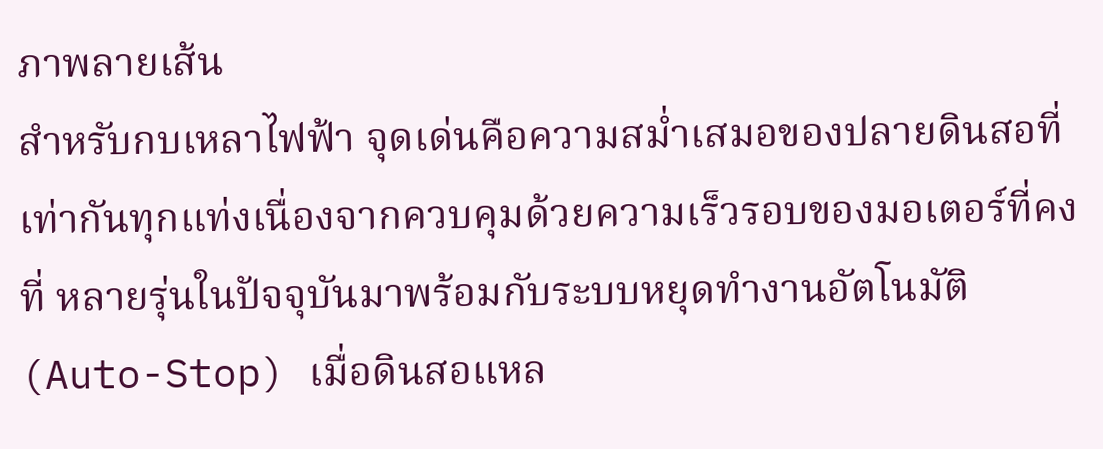ภาพลายเส้น
สำหรับกบเหลาไฟฟ้า จุดเด่นคือความสม่ำเสมอของปลายดินสอที่เท่ากันทุกแท่งเนื่องจากควบคุมด้วยความเร็วรอบของมอเตอร์ที่คงที่ หลายรุ่นในปัจจุบันมาพร้อมกับระบบหยุดทำงานอัตโนมัติ (Auto-Stop) เมื่อดินสอแหล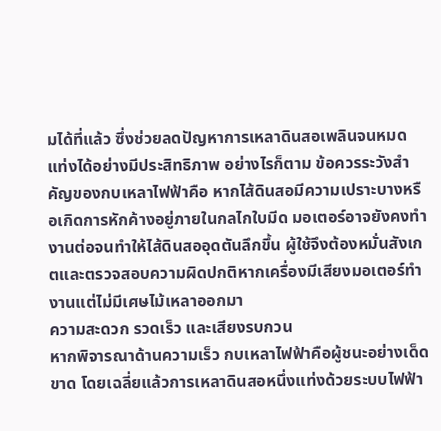มได้ที่แล้ว ซึ่งช่วยลดปัญหาการเหลาดินสอเพลินจนหมดแท่งได้อย่างมีประสิทธิภาพ อย่างไรก็ตาม ข้อควรระวังสำคัญของกบเหลาไฟฟ้าคือ หากไส้ดินสอมีความเปราะบางหรือเกิดการหักค้างอยู่ภายในกลไกใบมีด มอเตอร์อาจยังคงทำงานต่อจนทำให้ไส้ดินสออุดตันลึกขึ้น ผู้ใช้จึงต้องหมั่นสังเกตและตรวจสอบความผิดปกติหากเครื่องมีเสียงมอเตอร์ทำงานแต่ไม่มีเศษไม้เหลาออกมา
ความสะดวก รวดเร็ว และเสียงรบกวน
หากพิจารณาด้านความเร็ว กบเหลาไฟฟ้าคือผู้ชนะอย่างเด็ดขาด โดยเฉลี่ยแล้วการเหลาดินสอหนึ่งแท่งด้วยระบบไฟฟ้า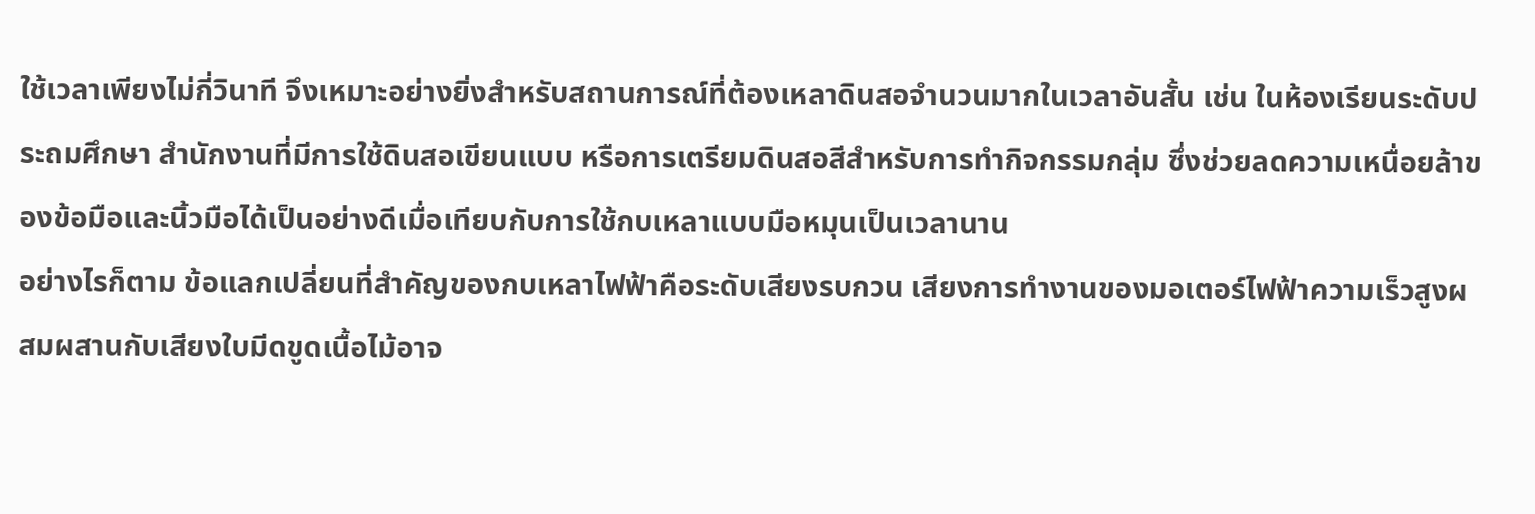ใช้เวลาเพียงไม่กี่วินาที จึงเหมาะอย่างยิ่งสำหรับสถานการณ์ที่ต้องเหลาดินสอจำนวนมากในเวลาอันสั้น เช่น ในห้องเรียนระดับประถมศึกษา สำนักงานที่มีการใช้ดินสอเขียนแบบ หรือการเตรียมดินสอสีสำหรับการทำกิจกรรมกลุ่ม ซึ่งช่วยลดความเหนื่อยล้าของข้อมือและนิ้วมือได้เป็นอย่างดีเมื่อเทียบกับการใช้กบเหลาแบบมือหมุนเป็นเวลานาน
อย่างไรก็ตาม ข้อแลกเปลี่ยนที่สำคัญของกบเหลาไฟฟ้าคือระดับเสียงรบกวน เสียงการทำงานของมอเตอร์ไฟฟ้าความเร็วสูงผสมผสานกับเสียงใบมีดขูดเนื้อไม้อาจ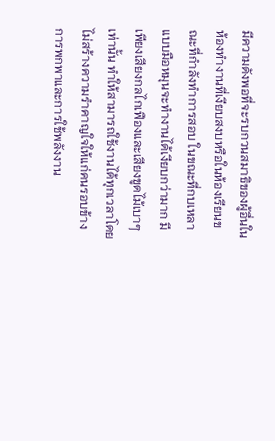มีความดังพอที่จะรบกวนสมาธิของผู้อื่นในห้องทำงานที่เงียบสงบหรือในห้องเรียนขณะที่กำลังทำการสอบ ในขณะที่กบเหลาแบบมือหมุนจะทำงานได้เงียบกว่ามาก มีเพียงเสียงกลไกเฟืองและเสียงขูดไม้เบาๆ เท่านั้น ทำให้สามารถใช้งานได้ทุกเวลาโดยไม่สร้างความรำคาญใจให้แก่คนรอบข้าง
การพกพาและการใช้พลังงาน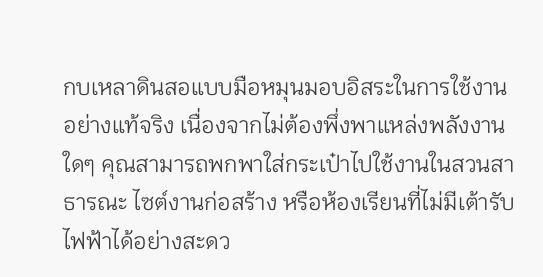กบเหลาดินสอแบบมือหมุนมอบอิสระในการใช้งานอย่างแท้จริง เนื่องจากไม่ต้องพึ่งพาแหล่งพลังงานใดๆ คุณสามารถพกพาใส่กระเป๋าไปใช้งานในสวนสาธารณะ ไซต์งานก่อสร้าง หรือห้องเรียนที่ไม่มีเต้ารับไฟฟ้าได้อย่างสะดว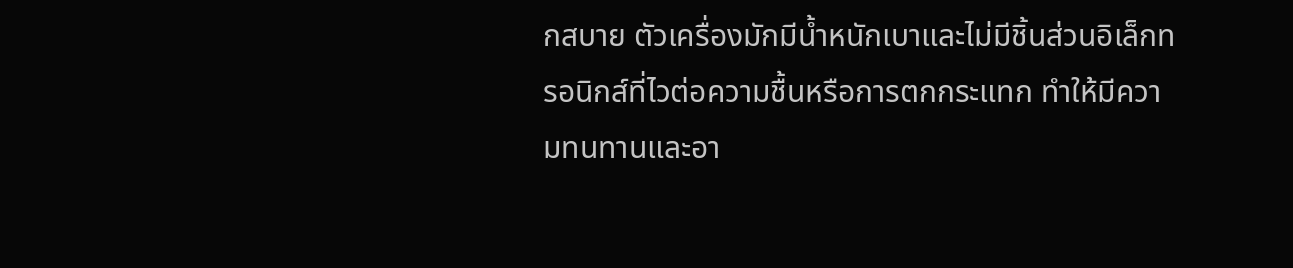กสบาย ตัวเครื่องมักมีน้ำหนักเบาและไม่มีชิ้นส่วนอิเล็กทรอนิกส์ที่ไวต่อความชื้นหรือการตกกระแทก ทำให้มีความทนทานและอา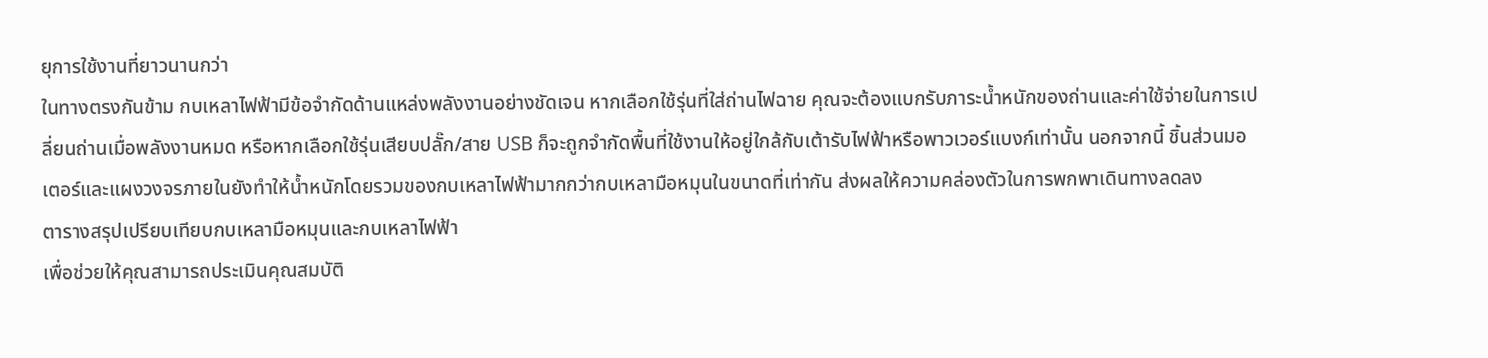ยุการใช้งานที่ยาวนานกว่า
ในทางตรงกันข้าม กบเหลาไฟฟ้ามีข้อจำกัดด้านแหล่งพลังงานอย่างชัดเจน หากเลือกใช้รุ่นที่ใส่ถ่านไฟฉาย คุณจะต้องแบกรับภาระน้ำหนักของถ่านและค่าใช้จ่ายในการเปลี่ยนถ่านเมื่อพลังงานหมด หรือหากเลือกใช้รุ่นเสียบปลั๊ก/สาย USB ก็จะถูกจำกัดพื้นที่ใช้งานให้อยู่ใกล้กับเต้ารับไฟฟ้าหรือพาวเวอร์แบงก์เท่านั้น นอกจากนี้ ชิ้นส่วนมอเตอร์และแผงวงจรภายในยังทำให้น้ำหนักโดยรวมของกบเหลาไฟฟ้ามากกว่ากบเหลามือหมุนในขนาดที่เท่ากัน ส่งผลให้ความคล่องตัวในการพกพาเดินทางลดลง
ตารางสรุปเปรียบเทียบกบเหลามือหมุนและกบเหลาไฟฟ้า
เพื่อช่วยให้คุณสามารถประเมินคุณสมบัติ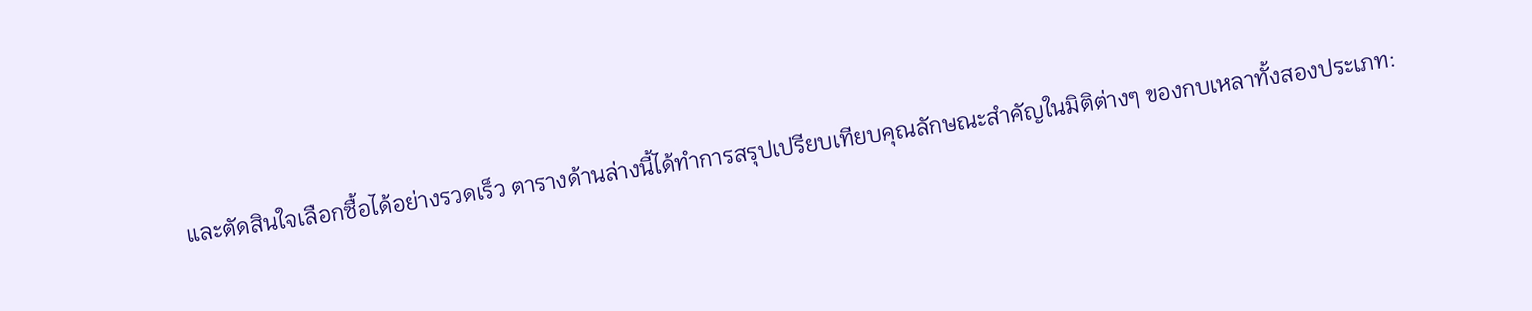และตัดสินใจเลือกซื้อได้อย่างรวดเร็ว ตารางด้านล่างนี้ได้ทำการสรุปเปรียบเทียบคุณลักษณะสำคัญในมิติต่างๆ ของกบเหลาทั้งสองประเภท: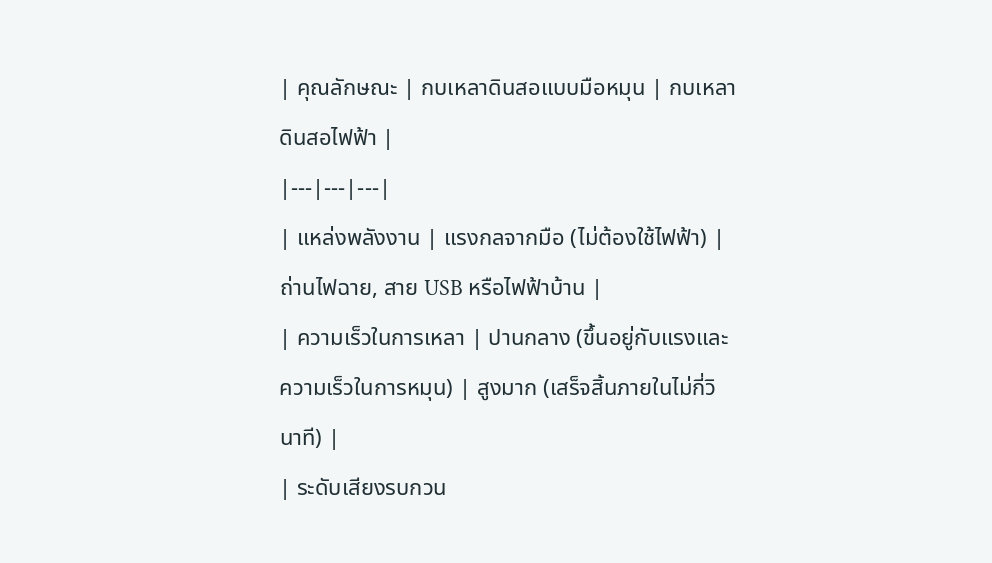| คุณลักษณะ | กบเหลาดินสอแบบมือหมุน | กบเหลาดินสอไฟฟ้า |
|---|---|---|
| แหล่งพลังงาน | แรงกลจากมือ (ไม่ต้องใช้ไฟฟ้า) | ถ่านไฟฉาย, สาย USB หรือไฟฟ้าบ้าน |
| ความเร็วในการเหลา | ปานกลาง (ขึ้นอยู่กับแรงและความเร็วในการหมุน) | สูงมาก (เสร็จสิ้นภายในไม่กี่วินาที) |
| ระดับเสียงรบกวน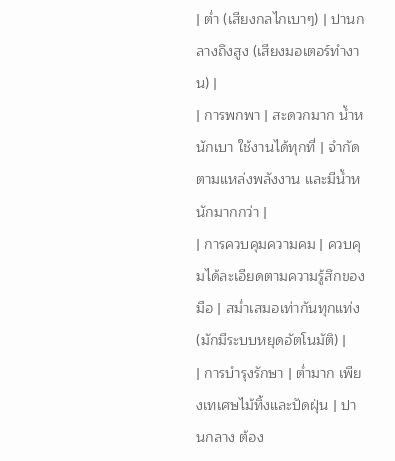| ต่ำ (เสียงกลไกเบาๆ) | ปานกลางถึงสูง (เสียงมอเตอร์ทำงาน) |
| การพกพา | สะดวกมาก น้ำหนักเบา ใช้งานได้ทุกที่ | จำกัดตามแหล่งพลังงาน และมีน้ำหนักมากกว่า |
| การควบคุมความคม | ควบคุมได้ละเอียดตามความรู้สึกของมือ | สม่ำเสมอเท่ากันทุกแท่ง (มักมีระบบหยุดอัตโนมัติ) |
| การบำรุงรักษา | ต่ำมาก เพียงเทเศษไม้ทิ้งและปัดฝุ่น | ปานกลาง ต้อง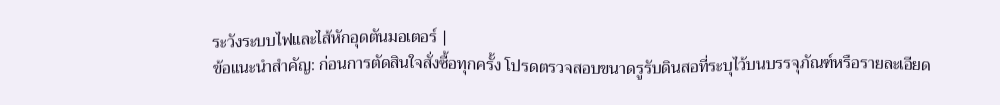ระวังระบบไฟและไส้หักอุดตันมอเตอร์ |
ข้อแนะนำสำคัญ: ก่อนการตัดสินใจสั่งซื้อทุกครั้ง โปรดตรวจสอบขนาดรูรับดินสอที่ระบุไว้บนบรรจุภัณฑ์หรือรายละเอียด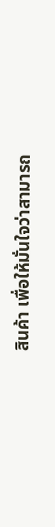สินค้า เพื่อให้มั่นใจว่าสามารถ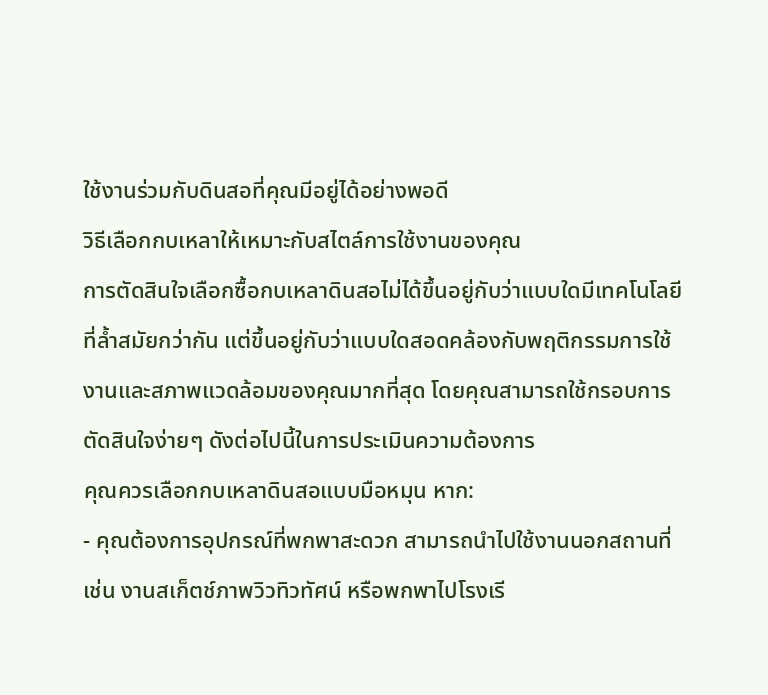ใช้งานร่วมกับดินสอที่คุณมีอยู่ได้อย่างพอดี
วิธีเลือกกบเหลาให้เหมาะกับสไตล์การใช้งานของคุณ
การตัดสินใจเลือกซื้อกบเหลาดินสอไม่ได้ขึ้นอยู่กับว่าแบบใดมีเทคโนโลยีที่ล้ำสมัยกว่ากัน แต่ขึ้นอยู่กับว่าแบบใดสอดคล้องกับพฤติกรรมการใช้งานและสภาพแวดล้อมของคุณมากที่สุด โดยคุณสามารถใช้กรอบการตัดสินใจง่ายๆ ดังต่อไปนี้ในการประเมินความต้องการ
คุณควรเลือกกบเหลาดินสอแบบมือหมุน หาก:
- คุณต้องการอุปกรณ์ที่พกพาสะดวก สามารถนำไปใช้งานนอกสถานที่ เช่น งานสเก็ตช์ภาพวิวทิวทัศน์ หรือพกพาไปโรงเรี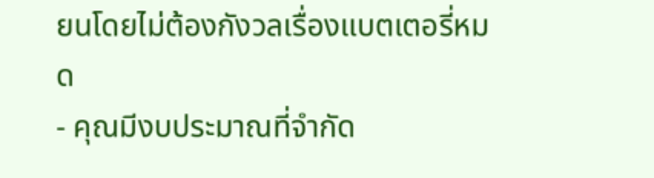ยนโดยไม่ต้องกังวลเรื่องแบตเตอรี่หมด
- คุณมีงบประมาณที่จำกัด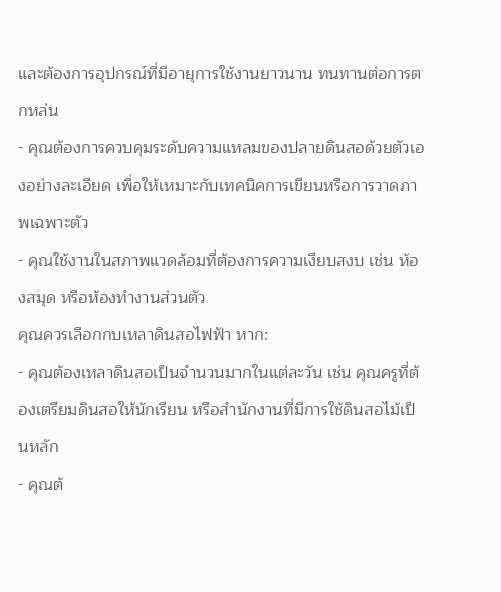และต้องการอุปกรณ์ที่มีอายุการใช้งานยาวนาน ทนทานต่อการตกหล่น
- คุณต้องการควบคุมระดับความแหลมของปลายดินสอด้วยตัวเองอย่างละเอียด เพื่อให้เหมาะกับเทคนิคการเขียนหรือการวาดภาพเฉพาะตัว
- คุณใช้งานในสภาพแวดล้อมที่ต้องการความเงียบสงบ เช่น ห้องสมุด หรือห้องทำงานส่วนตัว
คุณควรเลือกกบเหลาดินสอไฟฟ้า หาก:
- คุณต้องเหลาดินสอเป็นจำนวนมากในแต่ละวัน เช่น คุณครูที่ต้องเตรียมดินสอให้นักเรียน หรือสำนักงานที่มีการใช้ดินสอไม้เป็นหลัก
- คุณต้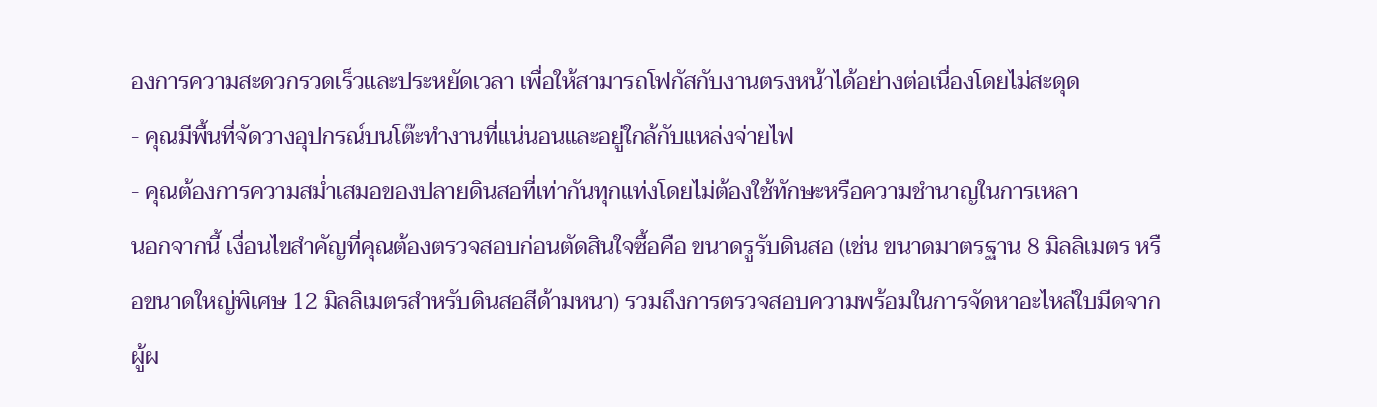องการความสะดวกรวดเร็วและประหยัดเวลา เพื่อให้สามารถโฟกัสกับงานตรงหน้าได้อย่างต่อเนื่องโดยไม่สะดุด
- คุณมีพื้นที่จัดวางอุปกรณ์บนโต๊ะทำงานที่แน่นอนและอยู่ใกล้กับแหล่งจ่ายไฟ
- คุณต้องการความสม่ำเสมอของปลายดินสอที่เท่ากันทุกแท่งโดยไม่ต้องใช้ทักษะหรือความชำนาญในการเหลา
นอกจากนี้ เงื่อนไขสำคัญที่คุณต้องตรวจสอบก่อนตัดสินใจซื้อคือ ขนาดรูรับดินสอ (เช่น ขนาดมาตรฐาน 8 มิลลิเมตร หรือขนาดใหญ่พิเศษ 12 มิลลิเมตรสำหรับดินสอสีด้ามหนา) รวมถึงการตรวจสอบความพร้อมในการจัดหาอะไหล่ใบมีดจากผู้ผ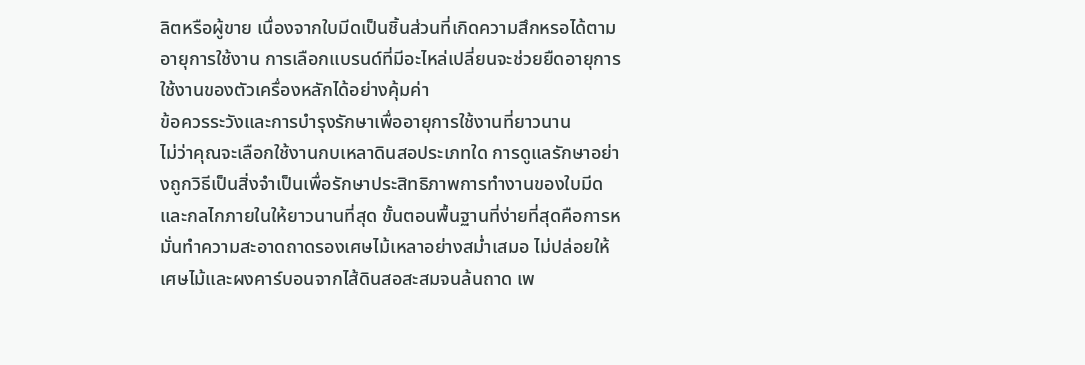ลิตหรือผู้ขาย เนื่องจากใบมีดเป็นชิ้นส่วนที่เกิดความสึกหรอได้ตามอายุการใช้งาน การเลือกแบรนด์ที่มีอะไหล่เปลี่ยนจะช่วยยืดอายุการใช้งานของตัวเครื่องหลักได้อย่างคุ้มค่า
ข้อควรระวังและการบำรุงรักษาเพื่ออายุการใช้งานที่ยาวนาน
ไม่ว่าคุณจะเลือกใช้งานกบเหลาดินสอประเภทใด การดูแลรักษาอย่างถูกวิธีเป็นสิ่งจำเป็นเพื่อรักษาประสิทธิภาพการทำงานของใบมีดและกลไกภายในให้ยาวนานที่สุด ขั้นตอนพื้นฐานที่ง่ายที่สุดคือการหมั่นทำความสะอาดถาดรองเศษไม้เหลาอย่างสม่ำเสมอ ไม่ปล่อยให้เศษไม้และผงคาร์บอนจากไส้ดินสอสะสมจนล้นถาด เพ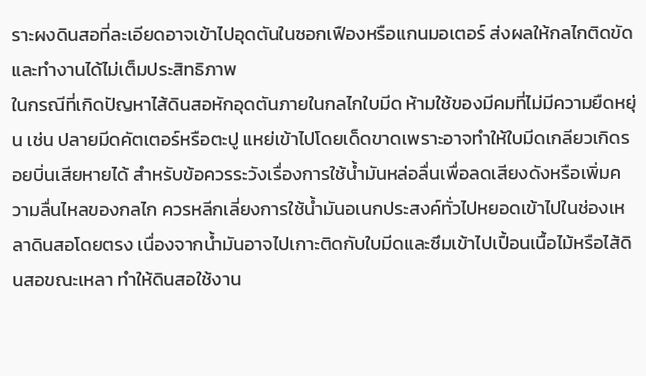ราะผงดินสอที่ละเอียดอาจเข้าไปอุดตันในซอกเฟืองหรือแกนมอเตอร์ ส่งผลให้กลไกติดขัดและทำงานได้ไม่เต็มประสิทธิภาพ
ในกรณีที่เกิดปัญหาไส้ดินสอหักอุดตันภายในกลไกใบมีด ห้ามใช้ของมีคมที่ไม่มีความยืดหยุ่น เช่น ปลายมีดคัตเตอร์หรือตะปู แหย่เข้าไปโดยเด็ดขาดเพราะอาจทำให้ใบมีดเกลียวเกิดรอยบิ่นเสียหายได้ สำหรับข้อควรระวังเรื่องการใช้น้ำมันหล่อลื่นเพื่อลดเสียงดังหรือเพิ่มความลื่นไหลของกลไก ควรหลีกเลี่ยงการใช้น้ำมันอเนกประสงค์ทั่วไปหยอดเข้าไปในช่องเหลาดินสอโดยตรง เนื่องจากน้ำมันอาจไปเกาะติดกับใบมีดและซึมเข้าไปเปื้อนเนื้อไม้หรือไส้ดินสอขณะเหลา ทำให้ดินสอใช้งาน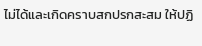ไม่ได้และเกิดคราบสกปรกสะสม ให้ปฏิ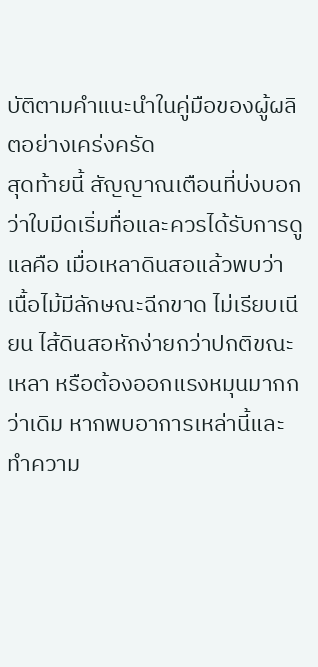บัติตามคำแนะนำในคู่มือของผู้ผลิตอย่างเคร่งครัด
สุดท้ายนี้ สัญญาณเตือนที่บ่งบอกว่าใบมีดเริ่มทื่อและควรได้รับการดูแลคือ เมื่อเหลาดินสอแล้วพบว่าเนื้อไม้มีลักษณะฉีกขาด ไม่เรียบเนียน ไส้ดินสอหักง่ายกว่าปกติขณะเหลา หรือต้องออกแรงหมุนมากกว่าเดิม หากพบอาการเหล่านี้และทำความ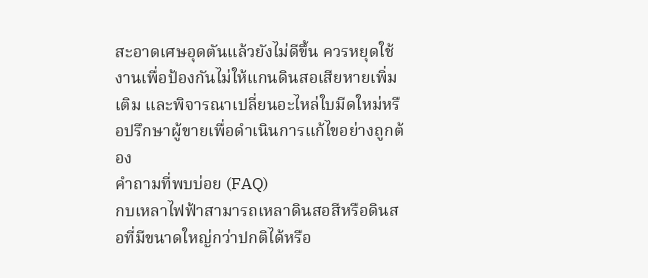สะอาดเศษอุดตันแล้วยังไม่ดีขึ้น ควรหยุดใช้งานเพื่อป้องกันไม่ให้แกนดินสอเสียหายเพิ่มเติม และพิจารณาเปลี่ยนอะไหล่ใบมีดใหม่หรือปรึกษาผู้ขายเพื่อดำเนินการแก้ไขอย่างถูกต้อง
คำถามที่พบบ่อย (FAQ)
กบเหลาไฟฟ้าสามารถเหลาดินสอสีหรือดินสอที่มีขนาดใหญ่กว่าปกติได้หรือ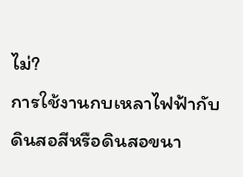ไม่?
การใช้งานกบเหลาไฟฟ้ากับดินสอสีหรือดินสอขนา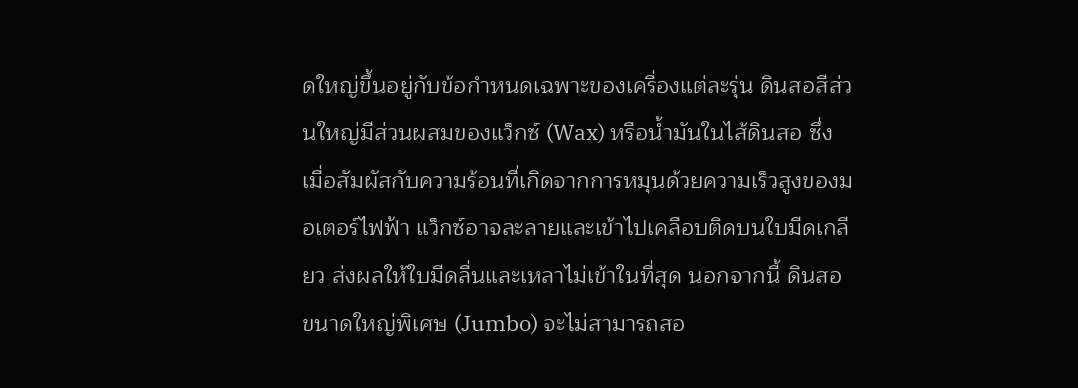ดใหญ่ขึ้นอยู่กับข้อกำหนดเฉพาะของเครื่องแต่ละรุ่น ดินสอสีส่วนใหญ่มีส่วนผสมของแว็กซ์ (Wax) หรือน้ำมันในไส้ดินสอ ซึ่งเมื่อสัมผัสกับความร้อนที่เกิดจากการหมุนด้วยความเร็วสูงของมอเตอร์ไฟฟ้า แว็กซ์อาจละลายและเข้าไปเคลือบติดบนใบมีดเกลียว ส่งผลให้ใบมีดลื่นและเหลาไม่เข้าในที่สุด นอกจากนี้ ดินสอขนาดใหญ่พิเศษ (Jumbo) จะไม่สามารถสอ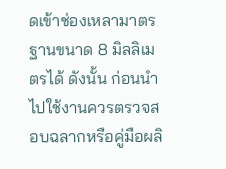ดเข้าช่องเหลามาตรฐานขนาด 8 มิลลิเมตรได้ ดังนั้น ก่อนนำไปใช้งานควรตรวจสอบฉลากหรือคู่มือผลิ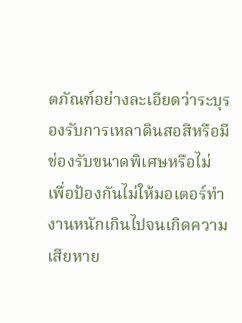ตภัณฑ์อย่างละเอียดว่าระบุรองรับการเหลาดินสอสีหรือมีช่องรับขนาดพิเศษหรือไม่ เพื่อป้องกันไม่ให้มอเตอร์ทำงานหนักเกินไปจนเกิดความเสียหาย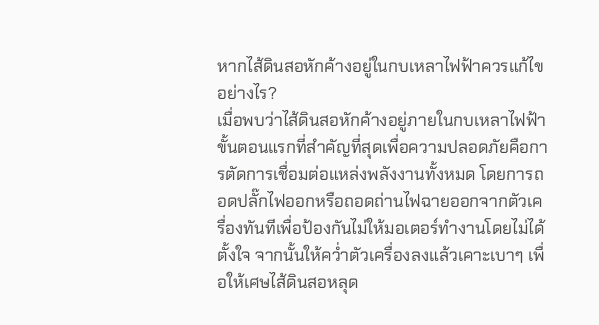หากไส้ดินสอหักค้างอยู่ในกบเหลาไฟฟ้าควรแก้ไขอย่างไร?
เมื่อพบว่าไส้ดินสอหักค้างอยู่ภายในกบเหลาไฟฟ้า ขั้นตอนแรกที่สำคัญที่สุดเพื่อความปลอดภัยคือการตัดการเชื่อมต่อแหล่งพลังงานทั้งหมด โดยการถอดปลั๊กไฟออกหรือถอดถ่านไฟฉายออกจากตัวเครื่องทันทีเพื่อป้องกันไม่ให้มอเตอร์ทำงานโดยไม่ได้ตั้งใจ จากนั้นให้คว่ำตัวเครื่องลงแล้วเคาะเบาๆ เพื่อให้เศษไส้ดินสอหลุด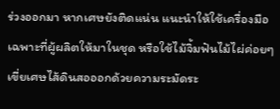ร่วงออกมา หากเศษยังติดแน่น แนะนำให้ใช้เครื่องมือเฉพาะที่ผู้ผลิตให้มาในชุด หรือใช้ไม้จิ้มฟันไม้ไผ่ค่อยๆ เขี่ยเศษไส้ดินสอออกด้วยความระมัดระ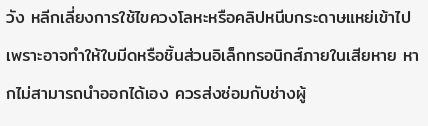วัง หลีกเลี่ยงการใช้ไขควงโลหะหรือคลิปหนีบกระดาษแหย่เข้าไปเพราะอาจทำให้ใบมีดหรือชิ้นส่วนอิเล็กทรอนิกส์ภายในเสียหาย หากไม่สามารถนำออกได้เอง ควรส่งซ่อมกับช่างผู้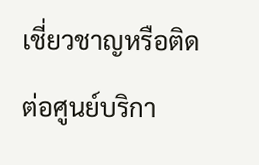เชี่ยวชาญหรือติดต่อศูนย์บริกา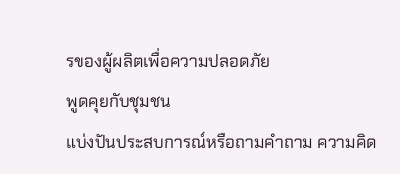รของผู้ผลิตเพื่อความปลอดภัย
พูดคุยกับชุมชน
แบ่งปันประสบการณ์หรือถามคำถาม ความคิด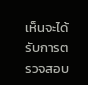เห็นจะได้รับการตรวจสอบ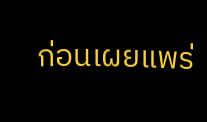ก่อนเผยแพร่